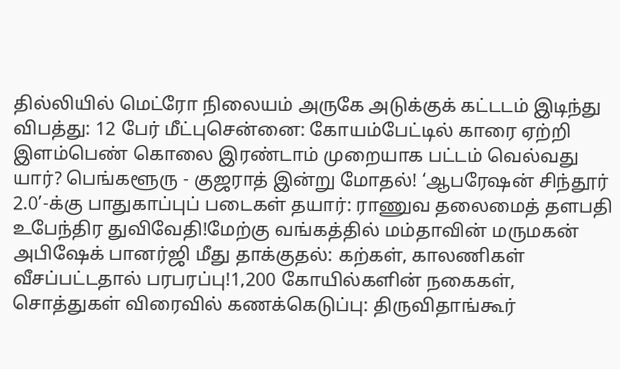தில்லியில் மெட்ரோ நிலையம் அருகே அடுக்குக் கட்டடம் இடிந்து விபத்து: 12 பேர் மீட்புசென்னை: கோயம்பேட்டில் காரை ஏற்றி இளம்பெண் கொலை இரண்டாம் முறையாக பட்டம் வெல்வது யார்? பெங்களூரு - குஜராத் இன்று மோதல்! ‘ஆபரேஷன் சிந்தூர் 2.0’-க்கு பாதுகாப்புப் படைகள் தயார்: ராணுவ தலைமைத் தளபதி உபேந்திர துவிவேதி!மேற்கு வங்கத்தில் மம்தாவின் மருமகன் அபிஷேக் பானர்ஜி மீது தாக்குதல்: கற்கள், காலணிகள் வீசப்பட்டதால் பரபரப்பு!1,200 கோயில்களின் நகைகள், சொத்துகள் விரைவில் கணக்கெடுப்பு: திருவிதாங்கூர்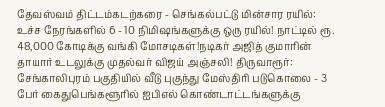தேவஸ்வம் திட்டம்கடற்கரை - செங்கல்பட்டு மின்சார ரயில்: உச்ச நேரங்களில் 6 - 10 நிமிஷங்களுக்கு ஒரு ரயில்! நாட்டில் ரூ. 48,000 கோடிக்கு வங்கி மோசடிகள்!நடிகர் அஜித் குமாரின் தாயார் உடலுக்கு முதல்வர் விஜய் அஞ்சலி! திருவாரூர்: சேங்காலிபுரம் பகுதியில் வீடு புகுந்து மேஸ்திரி படுகொலை - 3 பேர் கைதுபெங்களூரில் ஐபிஎல் கொண்டாட்டங்களுக்கு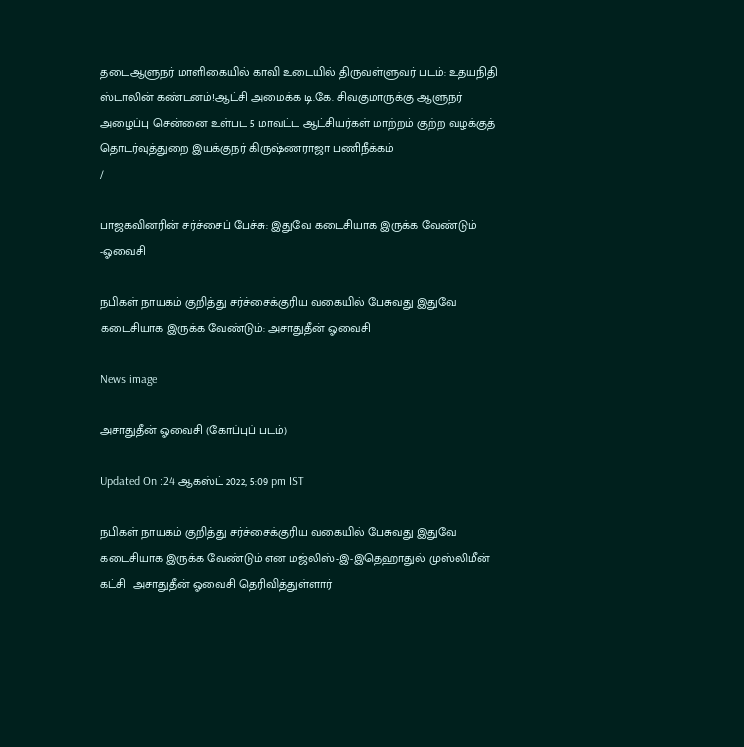தடைஆளுநர் மாளிகையில் காவி உடையில் திருவள்ளுவர் படம்: உதயநிதி ஸ்டாலின் கண்டனம்!ஆட்சி அமைக்க டி.கே. சிவகுமாருக்கு ஆளுநர் அழைப்பு சென்னை உள்பட 5 மாவட்ட ஆட்சியர்கள் மாற்றம் குற்ற வழக்குத் தொடர்வுத்துறை இயக்குநர் கிருஷ்ணராஜா பணிநீக்கம்
/

பாஜகவினரின் சர்ச்சைப் பேச்சு: இதுவே கடைசியாக இருக்க வேண்டும் -ஓவைசி

நபிகள் நாயகம் குறித்து சர்ச்சைக்குரிய வகையில் பேசுவது இதுவே கடைசியாக இருக்க வேண்டும்: அசாதுதீன் ஓவைசி

News image

அசாதுதீன் ஓவைசி (கோப்புப் படம்)

Updated On :24 ஆகஸ்ட் 2022, 5:09 pm IST

நபிகள் நாயகம் குறித்து சர்ச்சைக்குரிய வகையில் பேசுவது இதுவே கடைசியாக இருக்க வேண்டும் என மஜ்லிஸ்-இ-இதெஹாதுல் முஸ்லிமீன் கட்சி  அசாதுதீன் ஓவைசி தெரிவித்துள்ளார்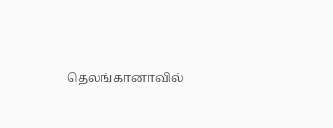தெலங்கானாவில்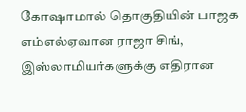கோஷாமால் தொகுதியின் பாஜக எம்எல்ஏவான ராஜா சிங், இஸ்லாமியர்களுக்கு எதிரான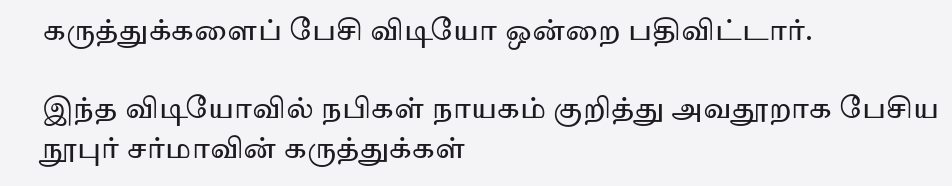கருத்துக்களைப் பேசி விடியோ ஒன்றை பதிவிட்டார்.

இந்த விடியோவில் நபிகள் நாயகம் குறித்து அவதூறாக பேசிய நூபுர் சர்மாவின் கருத்துக்கள்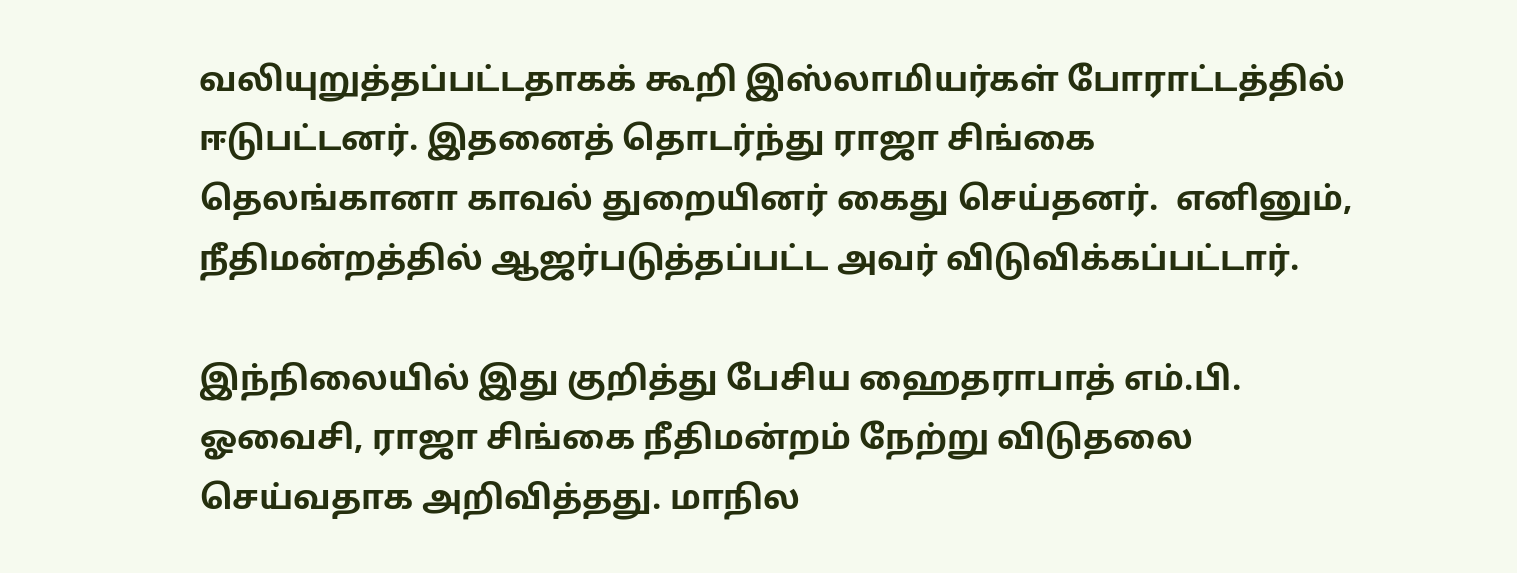வலியுறுத்தப்பட்டதாகக் கூறி இஸ்லாமியர்கள் போராட்டத்தில் ஈடுபட்டனர். இதனைத் தொடர்ந்து ராஜா சிங்கை தெலங்கானா காவல் துறையினர் கைது செய்தனர்.  எனினும், நீதிமன்றத்தில் ஆஜர்படுத்தப்பட்ட அவர் விடுவிக்கப்பட்டார்.

இந்நிலையில் இது குறித்து பேசிய ஹைதராபாத் எம்.பி. ஓவைசி, ராஜா சிங்கை நீதிமன்றம் நேற்று விடுதலை செய்வதாக அறிவித்தது. மாநில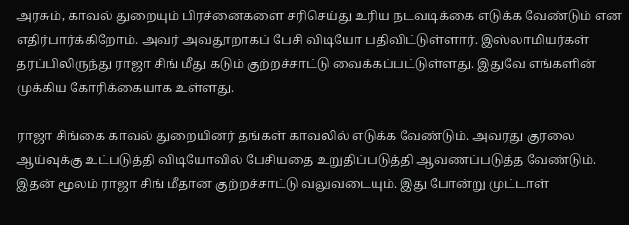அரசும், காவல் துறையும் பிரச்னைகளை சரிசெய்து உரிய நடவடிக்கை எடுக்க வேண்டும் என எதிர்பார்க்கிறோம். அவர் அவதூறாகப் பேசி விடியோ பதிவிட்டுள்ளார். இஸ்லாமியர்கள் தரப்பிலிருந்து ராஜா சிங் மீது கடும் குற்றச்சாட்டு வைக்கப்பட்டுள்ளது. இதுவே எங்களின் முக்கிய கோரிக்கையாக உள்ளது.

ராஜா சிங்கை காவல் துறையினர் தங்கள் காவலில் எடுக்க வேண்டும். அவரது குரலை ஆய்வுக்கு உட்படுத்தி விடியோவில் பேசியதை உறுதிப்படுத்தி ஆவணப்படுத்த வேண்டும். இதன் மூலம் ராஜா சிங் மீதான குற்றச்சாட்டு வலுவடையும். இது போன்று முட்டாள்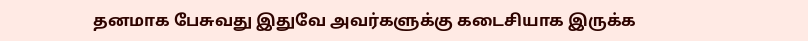தனமாக பேசுவது இதுவே அவர்களுக்கு கடைசியாக இருக்க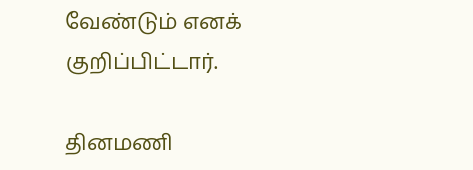வேண்டும் எனக் குறிப்பிட்டார்.

தினமணி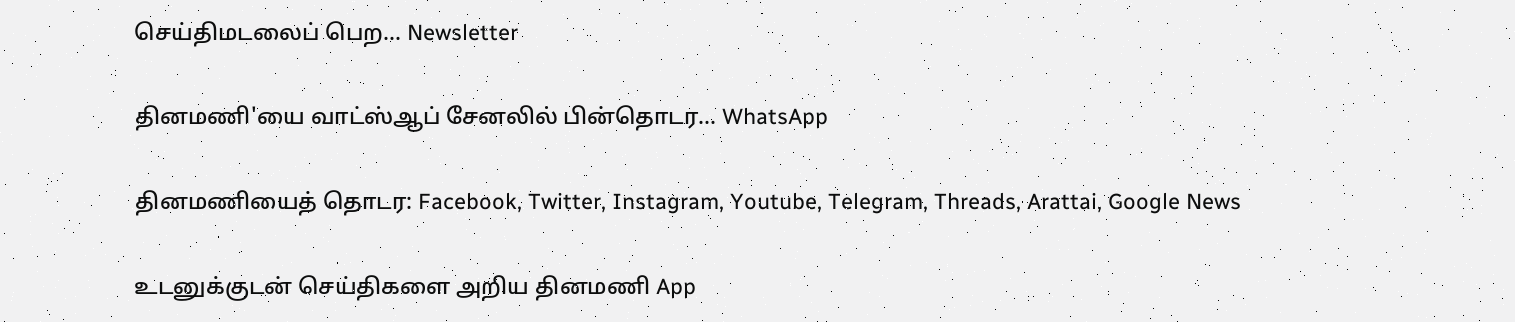செய்திமடலைப் பெற... Newsletter

தினமணி'யை வாட்ஸ்ஆப் சேனலில் பின்தொடர... WhatsApp

தினமணியைத் தொடர: Facebook, Twitter, Instagram, Youtube, Telegram, Threads, Arattai, Google News

உடனுக்குடன் செய்திகளை அறிய தினமணி App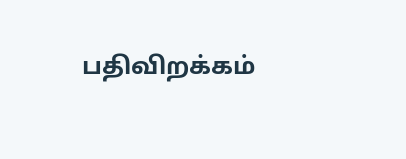பதிவிறக்கம்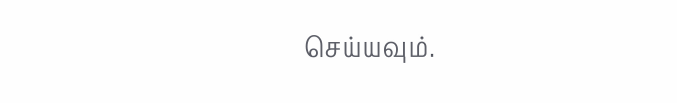செய்யவும்.